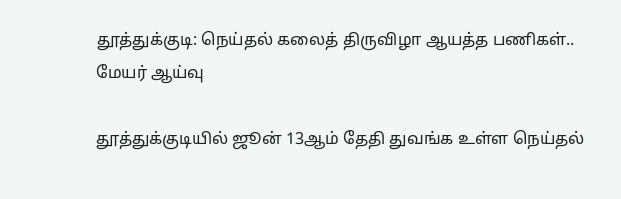தூத்துக்குடி: நெய்தல் கலைத் திருவிழா ஆயத்த பணிகள்.. மேயர் ஆய்வு

தூத்துக்குடியில் ஜூன் 13ஆம் தேதி துவங்க உள்ள நெய்தல்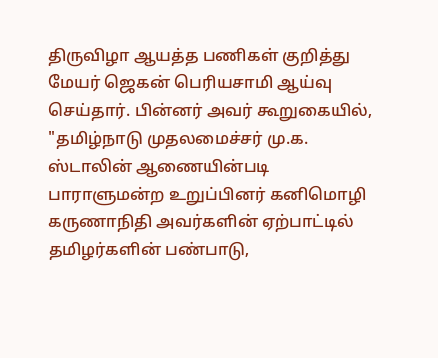திருவிழா ஆயத்த பணிகள் குறித்து மேயர் ஜெகன் பெரியசாமி ஆய்வு செய்தார். பின்னர் அவர் கூறுகையில், "தமிழ்நாடு முதலமைச்சர் மு.க. ஸ்டாலின் ஆணையின்படி பாராளுமன்ற உறுப்பினர் கனிமொழி கருணாநிதி அவர்களின் ஏற்பாட்டில் தமிழர்களின் பண்பாடு,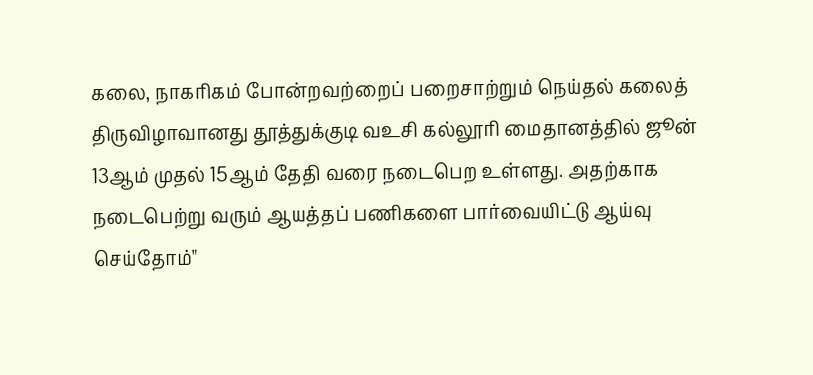கலை, நாகரிகம் போன்றவற்றைப் பறைசாற்றும் நெய்தல் கலைத் திருவிழாவானது தூத்துக்குடி வஉசி கல்லூரி மைதானத்தில் ஜூன் 13ஆம் முதல் 15ஆம் தேதி வரை நடைபெற உள்ளது. அதற்காக நடைபெற்று வரும் ஆயத்தப் பணிகளை பார்வையிட்டு ஆய்வு செய்தோம்"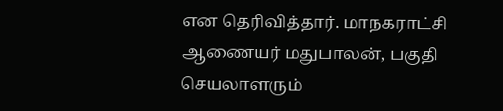என தெரிவித்தார். மாநகராட்சி ஆணையர் மதுபாலன், பகுதி செயலாளரும்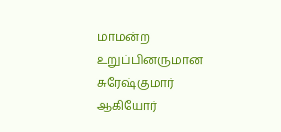மாமன்ற உறுப்பினருமான சுரேஷ்குமார் ஆகியோர்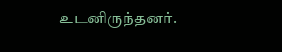உடனிருந்தனர்.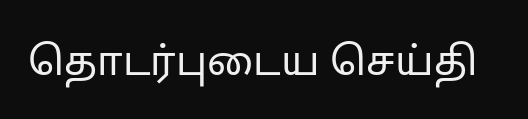தொடர்புடைய செய்தி